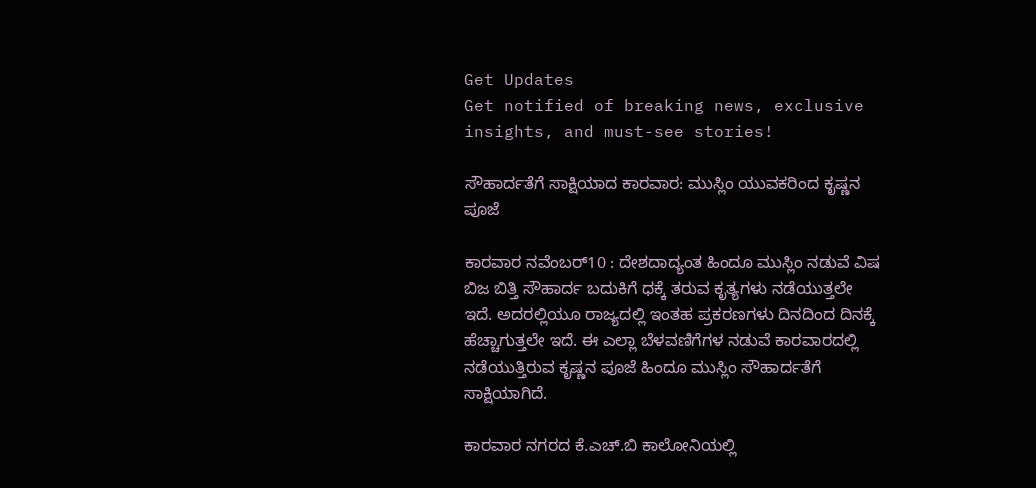Get Updates
Get notified of breaking news, exclusive insights, and must-see stories!

ಸೌಹಾರ್ದತೆಗೆ ಸಾಕ್ಷಿಯಾದ ಕಾರವಾರ: ಮುಸ್ಲಿಂ ಯುವಕರಿಂದ ಕೃಷ್ಣನ ಪೂಜೆ

ಕಾರವಾರ ನವೆಂಬರ್‌10 : ದೇಶದಾದ್ಯಂತ ಹಿಂದೂ ಮುಸ್ಲಿಂ ನಡುವೆ ವಿಷ ಬಿಜ ಬಿತ್ತಿ ಸೌಹಾರ್ದ ಬದುಕಿಗೆ ಧಕ್ಕೆ ತರುವ ಕೃತ್ಯಗಳು ನಡೆಯುತ್ತಲೇ ಇದೆ. ಅದರಲ್ಲಿಯೂ ರಾಜ್ಯದಲ್ಲಿ ಇಂತಹ ಪ್ರಕರಣಗಳು ದಿನದಿಂದ ದಿನಕ್ಕೆ ಹೆಚ್ಚಾಗುತ್ತಲೇ ಇದೆ. ಈ ಎಲ್ಲಾ ಬೆಳವಣಿಗೆಗಳ ನಡುವೆ ಕಾರವಾರದಲ್ಲಿ ನಡೆಯುತ್ತಿರುವ ಕೃಷ್ಣನ ಪೂಜೆ ಹಿಂದೂ ಮುಸ್ಲಿಂ ಸೌಹಾರ್ದತೆಗೆ ಸಾಕ್ಷಿಯಾಗಿದೆ.

ಕಾರವಾರ ನಗರದ ಕೆ.ಎಚ್.ಬಿ ಕಾಲೋನಿಯಲ್ಲಿ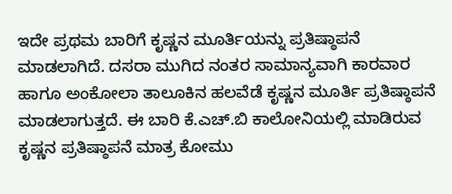ಇದೇ ಪ್ರಥಮ ಬಾರಿಗೆ ಕೃಷ್ಣನ ಮೂರ್ತಿಯನ್ನು ಪ್ರತಿಷ್ಠಾಪನೆ ಮಾಡಲಾಗಿದೆ. ದಸರಾ ಮುಗಿದ ನಂತರ ಸಾಮಾನ್ಯವಾಗಿ ಕಾರವಾರ ಹಾಗೂ ಅಂಕೋಲಾ ತಾಲೂಕಿನ ಹಲವೆಡೆ ಕೃಷ್ಣನ ಮೂರ್ತಿ ಪ್ರತಿಷ್ಠಾಪನೆ ಮಾಡಲಾಗುತ್ತದೆ. ಈ ಬಾರಿ ಕೆ.ಎಚ್.ಬಿ ಕಾಲೋನಿಯಲ್ಲಿ ಮಾಡಿರುವ ಕೃಷ್ಣನ ಪ್ರತಿಷ್ಠಾಪನೆ ಮಾತ್ರ ಕೋಮು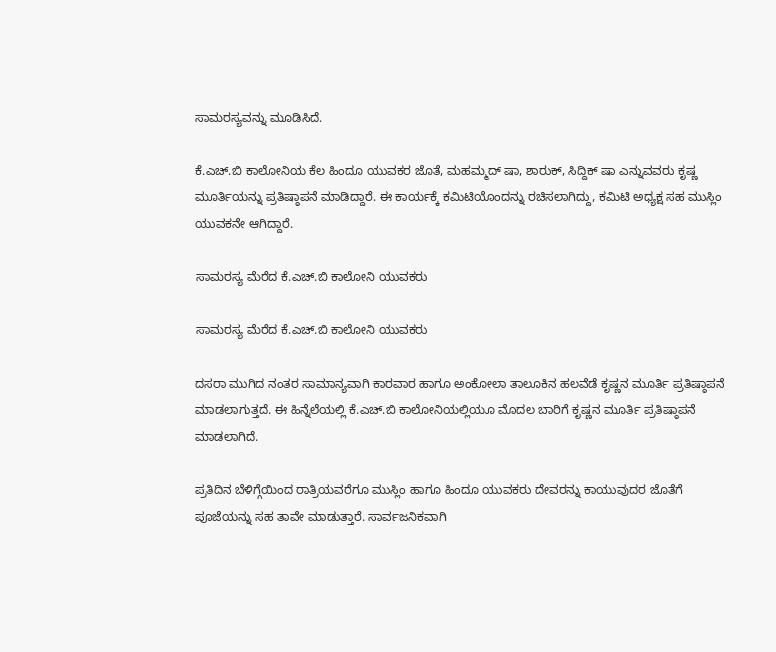ಸಾಮರಸ್ಯವನ್ನು ಮೂಡಿಸಿದೆ.

ಕೆ.ಎಚ್.ಬಿ ಕಾಲೋನಿಯ ಕೆಲ ಹಿಂದೂ ಯುವಕರ ಜೊತೆ, ಮಹಮ್ಮದ್ ಷಾ, ಶಾರುಕ್, ಸಿದ್ದಿಕ್‌ ಷಾ ಎನ್ನುವವರು ಕೃಷ್ಣ ಮೂರ್ತಿಯನ್ನು ಪ್ರತಿಷ್ಠಾಪನೆ ಮಾಡಿದ್ದಾರೆ. ಈ ಕಾರ್ಯಕ್ಕೆ ಕಮಿಟಿಯೊಂದನ್ನು ರಚಿಸಲಾಗಿದ್ದು, ಕಮಿಟಿ ಅಧ್ಯಕ್ಷ ಸಹ ಮುಸ್ಲಿಂ ಯುವಕನೇ ಆಗಿದ್ದಾರೆ.

ಸಾಮರಸ್ಯ ಮೆರೆದ ಕೆ.ಎಚ್.ಬಿ ಕಾಲೋನಿ ಯುವಕರು

ಸಾಮರಸ್ಯ ಮೆರೆದ ಕೆ.ಎಚ್.ಬಿ ಕಾಲೋನಿ ಯುವಕರು

ದಸರಾ ಮುಗಿದ ನಂತರ ಸಾಮಾನ್ಯವಾಗಿ ಕಾರವಾರ ಹಾಗೂ ಅಂಕೋಲಾ ತಾಲೂಕಿನ ಹಲವೆಡೆ ಕೃಷ್ಣನ ಮೂರ್ತಿ ಪ್ರತಿಷ್ಠಾಪನೆ ಮಾಡಲಾಗುತ್ತದೆ. ಈ ಹಿನ್ನೆಲೆಯಲ್ಲಿ ಕೆ.ಎಚ್.ಬಿ ಕಾಲೋನಿಯಲ್ಲಿಯೂ ಮೊದಲ ಬಾರಿಗೆ ಕೃಷ್ಣನ ಮೂರ್ತಿ ಪ್ರತಿಷ್ಠಾಪನೆ ಮಾಡಲಾಗಿದೆ.

ಪ್ರತಿದಿನ ಬೆಳಿಗ್ಗೆಯಿಂದ ರಾತ್ರಿಯವರೆಗೂ ಮುಸ್ಲಿಂ ಹಾಗೂ ಹಿಂದೂ ಯುವಕರು ದೇವರನ್ನು ಕಾಯುವುದರ ಜೊತೆಗೆ ಪೂಜೆಯನ್ನು ಸಹ ತಾವೇ ಮಾಡುತ್ತಾರೆ. ಸಾರ್ವಜನಿಕವಾಗಿ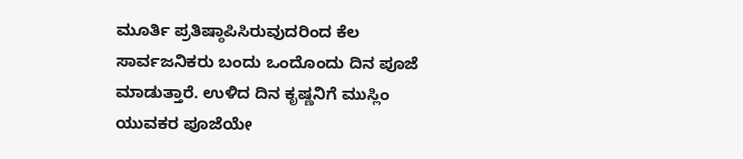ಮೂರ್ತಿ ಪ್ರತಿಷ್ಠಾಪಿಸಿರುವುದರಿಂದ ಕೆಲ ಸಾರ್ವಜನಿಕರು ಬಂದು ಒಂದೊಂದು ದಿನ ಪೂಜೆ ಮಾಡುತ್ತಾರೆ. ಉಳಿದ ದಿನ ಕೃಷ್ಣನಿಗೆ ಮುಸ್ಲಿಂ ಯುವಕರ ಪೂಜೆಯೇ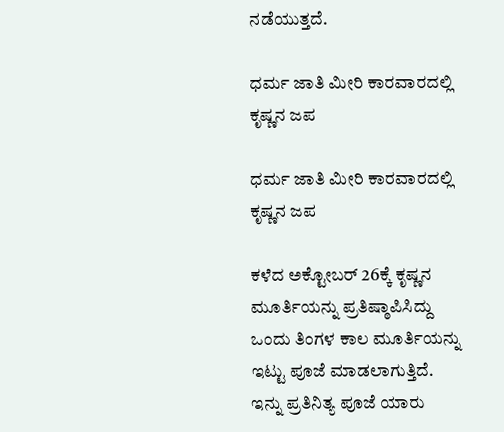ನಡೆಯುತ್ತದೆ.

ಧರ್ಮ ಜಾತಿ ಮೀರಿ ಕಾರವಾರದಲ್ಲಿ ಕೃಷ್ಣನ ಜಪ

ಧರ್ಮ ಜಾತಿ ಮೀರಿ ಕಾರವಾರದಲ್ಲಿ ಕೃಷ್ಣನ ಜಪ

ಕಳೆದ ಅಕ್ಟೋಬರ್ 26ಕ್ಕೆ ಕೃಷ್ಣನ ಮೂರ್ತಿಯನ್ನು ಪ್ರತಿಷ್ಠಾಪಿಸಿದ್ದು ಒಂದು ತಿಂಗಳ ಕಾಲ ಮೂರ್ತಿಯನ್ನು ಇಟ್ಟು ಪೂಜೆ ಮಾಡಲಾಗುತ್ತಿದೆ. ಇನ್ನು ಪ್ರತಿನಿತ್ಯ ಪೂಜೆ ಯಾರು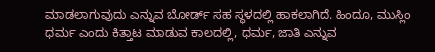ಮಾಡಲಾಗುವುದು ಎನ್ನುವ ಬೋರ್ಡ್‌ ಸಹ ಸ್ಥಳದಲ್ಲಿ ಹಾಕಲಾಗಿದೆ. ಹಿಂದೂ, ಮುಸ್ಲಿಂ ಧರ್ಮ ಎಂದು ಕಿತ್ತಾಟ ಮಾಡುವ ಕಾಲದಲ್ಲಿ, ಧರ್ಮ, ಜಾತಿ ಎನ್ನುವ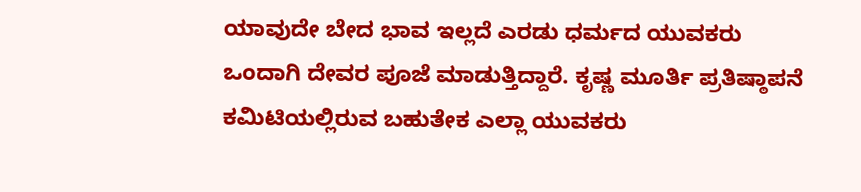ಯಾವುದೇ ಬೇದ ಭಾವ ಇಲ್ಲದೆ ಎರಡು ಧರ್ಮದ ಯುವಕರು ಒಂದಾಗಿ ದೇವರ ಪೂಜೆ ಮಾಡುತ್ತಿದ್ದಾರೆ. ಕೃಷ್ಣ ಮೂರ್ತಿ ಪ್ರತಿಷ್ಠಾಪನೆ ಕಮಿಟಿಯಲ್ಲಿರುವ ಬಹುತೇಕ ಎಲ್ಲಾ ಯುವಕರು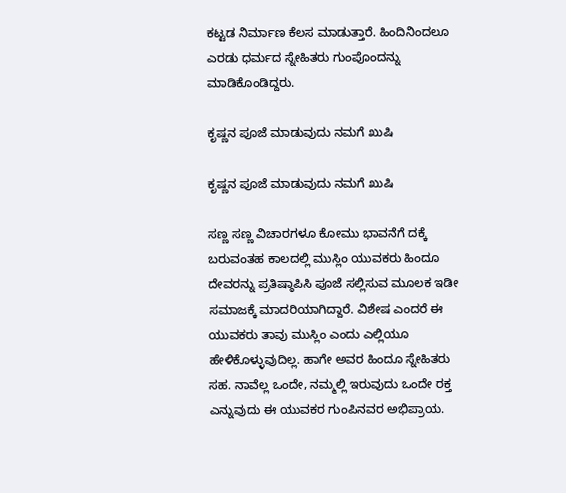ಕಟ್ಟಡ ನಿರ್ಮಾಣ ಕೆಲಸ ಮಾಡುತ್ತಾರೆ. ಹಿಂದಿನಿಂದಲೂ ಎರಡು ಧರ್ಮದ ಸ್ನೇಹಿತರು ಗುಂಪೊಂದನ್ನು ಮಾಡಿಕೊಂಡಿದ್ದರು.

ಕೃಷ್ಣನ ಪೂಜೆ ಮಾಡುವುದು ನಮಗೆ ಖುಷಿ

ಕೃಷ್ಣನ ಪೂಜೆ ಮಾಡುವುದು ನಮಗೆ ಖುಷಿ

ಸಣ್ಣ ಸಣ್ಣ ವಿಚಾರಗಳೂ ಕೋಮು ಭಾವನೆಗೆ ದಕ್ಕೆ ಬರುವಂತಹ ಕಾಲದಲ್ಲಿ ಮುಸ್ಲಿಂ ಯುವಕರು ಹಿಂದೂ ದೇವರನ್ನು ಪ್ರತಿಷ್ಠಾಪಿಸಿ ಪೂಜೆ ಸಲ್ಲಿಸುವ ಮೂಲಕ ಇಡೀ ಸಮಾಜಕ್ಕೆ ಮಾದರಿಯಾಗಿದ್ದಾರೆ. ವಿಶೇಷ ಎಂದರೆ ಈ ಯುವಕರು ತಾವು ಮುಸ್ಲಿಂ ಎಂದು ಎಲ್ಲಿಯೂ ಹೇಳಿಕೊಳ್ಳುವುದಿಲ್ಲ. ಹಾಗೇ ಅವರ ಹಿಂದೂ ಸ್ನೇಹಿತರು ಸಹ. ನಾವೆಲ್ಲ ಒಂದೇ, ನಮ್ಮಲ್ಲಿ ಇರುವುದು ಒಂದೇ ರಕ್ತ ಎನ್ನುವುದು ಈ ಯುವಕರ ಗುಂಪಿನವರ ಅಭಿಪ್ರಾಯ.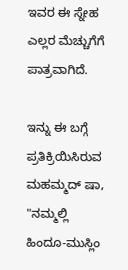ಇವರ ಈ ಸ್ನೇಹ ಎಲ್ಲರ ಮೆಚ್ಚುಗೆಗೆ ಪಾತ್ರವಾಗಿದೆ.

ಇನ್ನು ಈ ಬಗ್ಗೆ ಪ್ರತಿಕ್ರಿಯಿಸಿರುವ ಮಹಮ್ಮದ್ ಷಾ, "ನಮ್ಮಲ್ಲಿ ಹಿಂದೂ-ಮುಸ್ಲಿಂ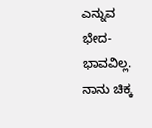ಎನ್ನುವ ಭೇದ-ಭಾವವಿಲ್ಲ. ನಾನು ಚಿಕ್ಕ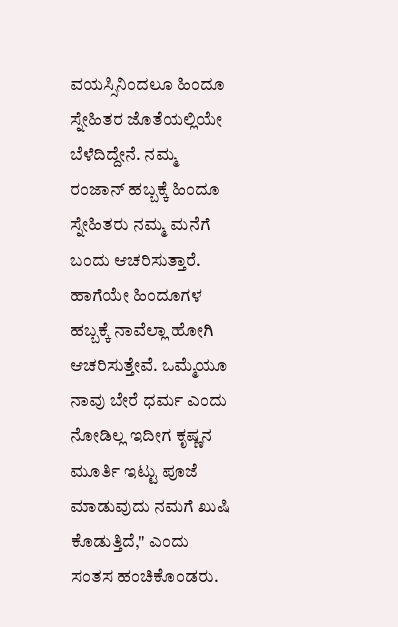ವಯಸ್ಸಿನಿಂದಲೂ ಹಿಂದೂ ಸ್ನೇಹಿತರ ಜೊತೆಯಲ್ಲಿಯೇ ಬೆಳೆದಿದ್ದೇನೆ. ನಮ್ಮ ರಂಜಾನ್ ಹಬ್ಬಕ್ಕೆ ಹಿಂದೂ ಸ್ನೇಹಿತರು ನಮ್ಮ ಮನೆಗೆ ಬಂದು ಆಚರಿಸುತ್ತಾರೆ. ಹಾಗೆಯೇ ಹಿಂದೂಗಳ ಹಬ್ಬಕ್ಕೆ ನಾವೆಲ್ಲಾ ಹೋಗಿ ಆಚರಿಸುತ್ತೇವೆ. ಒಮ್ಮೆಯೂ ನಾವು ಬೇರೆ ಧರ್ಮ ಎಂದು ನೋಡಿಲ್ಲ ಇದೀಗ ಕೃಷ್ಣನ ಮೂರ್ತಿ ಇಟ್ಟು ಪೂಜೆ ಮಾಡುವುದು ನಮಗೆ ಖುಷಿ ಕೊಡುತ್ತಿದೆ," ಎಂದು ಸಂತಸ ಹಂಚಿಕೊಂಡರು.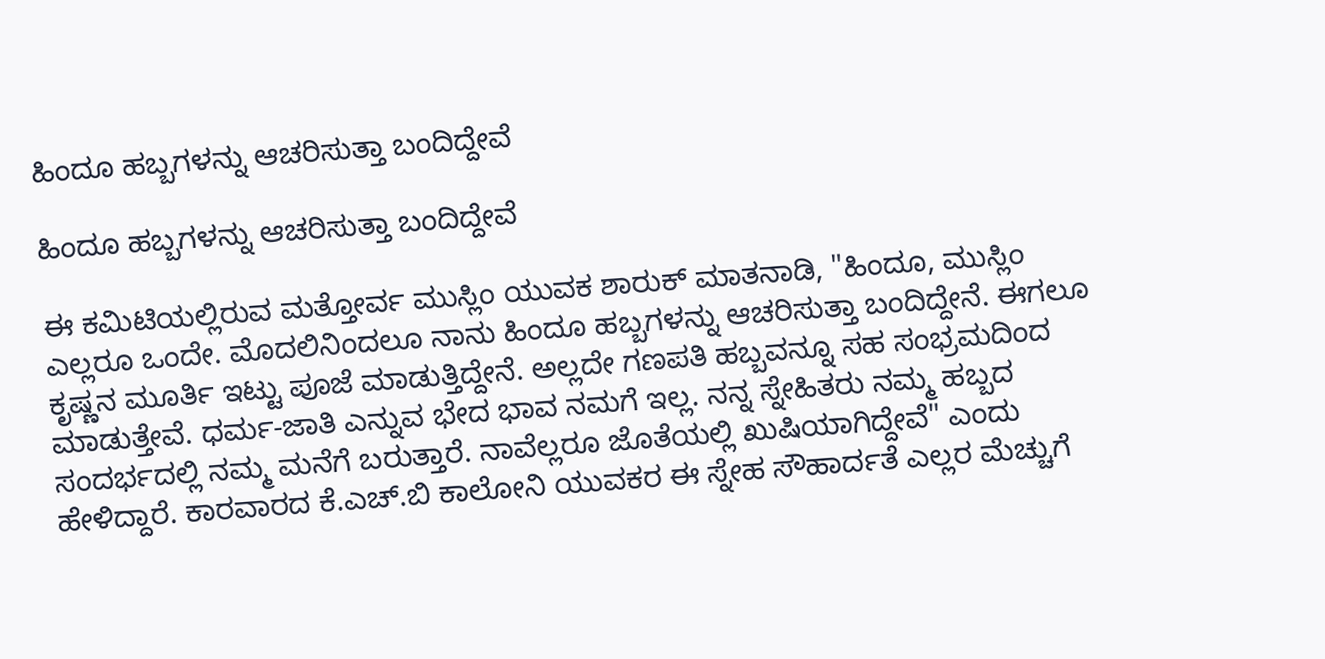ಹಿಂದೂ ಹಬ್ಬಗಳನ್ನು ಆಚರಿಸುತ್ತಾ ಬಂದಿದ್ದೇವೆ

ಹಿಂದೂ ಹಬ್ಬಗಳನ್ನು ಆಚರಿಸುತ್ತಾ ಬಂದಿದ್ದೇವೆ

ಈ ಕಮಿಟಿಯಲ್ಲಿರುವ ಮತ್ತೋರ್ವ ಮುಸ್ಲಿಂ ಯುವಕ ಶಾರುಕ್ ಮಾತನಾಡಿ, "ಹಿಂದೂ, ಮುಸ್ಲಿಂ ಎಲ್ಲರೂ ಒಂದೇ. ಮೊದಲಿನಿಂದಲೂ ನಾನು ಹಿಂದೂ ಹಬ್ಬಗಳನ್ನು ಆಚರಿಸುತ್ತಾ ಬಂದಿದ್ದೇನೆ. ಈಗಲೂ ಕೃಷ್ಣನ ಮೂರ್ತಿ ಇಟ್ಟು ಪೂಜೆ ಮಾಡುತ್ತಿದ್ದೇನೆ. ಅಲ್ಲದೇ ಗಣಪತಿ ಹಬ್ಬವನ್ನೂ ಸಹ ಸಂಭ್ರಮದಿಂದ ಮಾಡುತ್ತೇವೆ. ಧರ್ಮ-ಜಾತಿ ಎನ್ನುವ ಭೇದ ಭಾವ ನಮಗೆ ಇಲ್ಲ. ನನ್ನ ಸ್ನೇಹಿತರು ನಮ್ಮ ಹಬ್ಬದ ಸಂದರ್ಭದಲ್ಲಿ ನಮ್ಮ ಮನೆಗೆ ಬರುತ್ತಾರೆ. ನಾವೆಲ್ಲರೂ ಜೊತೆಯಲ್ಲಿ ಖುಷಿಯಾಗಿದ್ದೇವೆ" ಎಂದು ಹೇಳಿದ್ದಾರೆ. ಕಾರವಾರದ ಕೆ.ಎಚ್.ಬಿ ಕಾಲೋನಿ ಯುವಕರ ಈ ಸ್ನೇಹ ಸೌಹಾರ್ದತೆ ಎಲ್ಲರ ಮೆಚ್ಚುಗೆ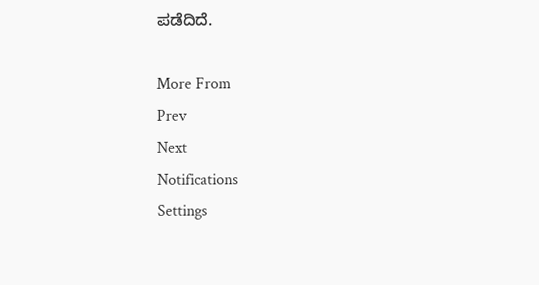ಪಡೆದಿದೆ.

More From
Prev
Next
Notifications
Settings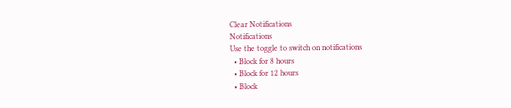Clear Notifications
Notifications
Use the toggle to switch on notifications
  • Block for 8 hours
  • Block for 12 hours
  • Block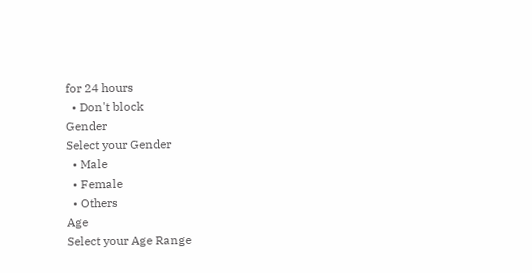for 24 hours
  • Don't block
Gender
Select your Gender
  • Male
  • Female
  • Others
Age
Select your Age Range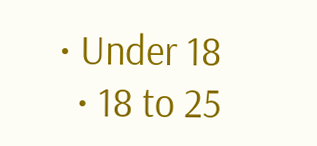• Under 18
  • 18 to 25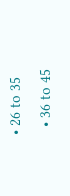• 26 to 35
  • 36 to 45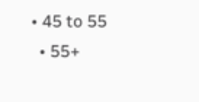• 45 to 55
  • 55+